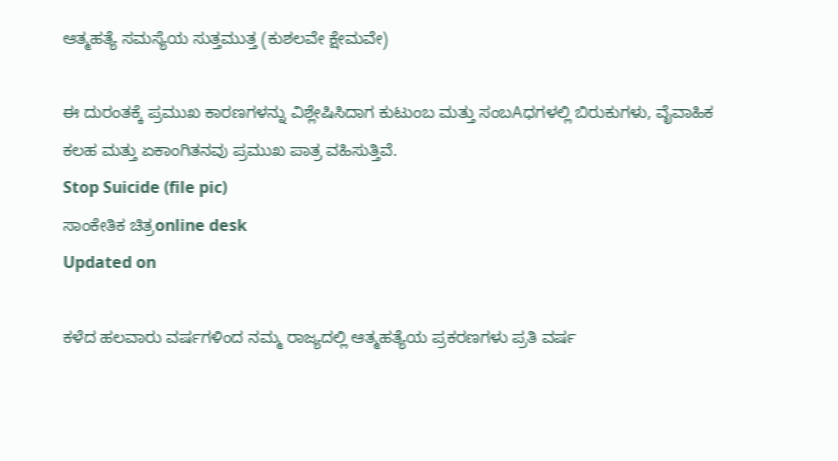ಆತ್ಮಹತ್ಯೆ ಸಮಸ್ಯೆಯ ಸುತ್ತಮುತ್ತ (ಕುಶಲವೇ ಕ್ಷೇಮವೇ)

ಈ ದುರಂತಕ್ಕೆ ಪ್ರಮುಖ ಕಾರಣಗಳನ್ನು ವಿಶ್ಲೇಷಿಸಿದಾಗ ಕುಟುಂಬ ಮತ್ತು ಸಂಬAಧಗಳಲ್ಲಿ ಬಿರುಕುಗಳು, ವೈವಾಹಿಕ ಕಲಹ ಮತ್ತು ಏಕಾಂಗಿತನವು ಪ್ರಮುಖ ಪಾತ್ರ ವಹಿಸುತ್ತಿವೆ.
Stop Suicide (file pic)
ಸಾಂಕೇತಿಕ ಚಿತ್ರonline desk
Updated on

ಕಳೆದ ಹಲವಾರು ವರ್ಷಗಳಿಂದ ನಮ್ಮ ರಾಜ್ಯದಲ್ಲಿ ಆತ್ಮಹತ್ಯೆಯ ಪ್ರಕರಣಗಳು ಪ್ರತಿ ವರ್ಷ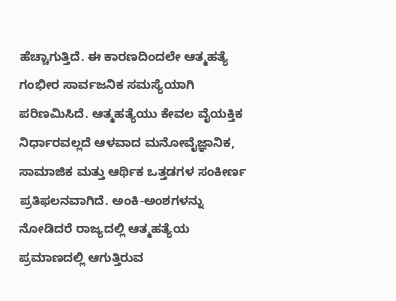ಹೆಚ್ಚಾಗುತ್ತಿದೆ. ಈ ಕಾರಣದಿಂದಲೇ ಆತ್ಮಹತ್ಯೆ ಗಂಭೀರ ಸಾರ್ವಜನಿಕ ಸಮಸ್ಯೆಯಾಗಿ ಪರಿಣಮಿಸಿದೆ. ಆತ್ಮಹತ್ಯೆಯು ಕೇವಲ ವೈಯಕ್ತಿಕ ನಿರ್ಧಾರವಲ್ಲದೆ ಆಳವಾದ ಮನೋವೈಜ್ಞಾನಿಕ, ಸಾಮಾಜಿಕ ಮತ್ತು ಆರ್ಥಿಕ ಒತ್ತಡಗಳ ಸಂಕೀರ್ಣ ಪ್ರತಿಫಲನವಾಗಿದೆ. ಅಂಕಿ-ಅಂಶಗಳನ್ನು ನೋಡಿದರೆ ರಾಜ್ಯದಲ್ಲಿ ಆತ್ಮಹತ್ಯೆಯ ಪ್ರಮಾಣದಲ್ಲಿ ಆಗುತ್ತಿರುವ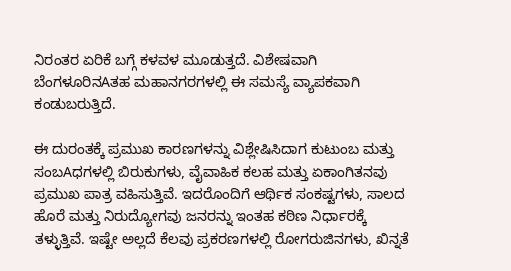ನಿರಂತರ ಏರಿಕೆ ಬಗ್ಗೆ ಕಳವಳ ಮೂಡುತ್ತದೆ. ವಿಶೇಷವಾಗಿ ಬೆಂಗಳೂರಿನAತಹ ಮಹಾನಗರಗಳಲ್ಲಿ ಈ ಸಮಸ್ಯೆ ವ್ಯಾಪಕವಾಗಿ ಕಂಡುಬರುತ್ತಿದೆ.

ಈ ದುರಂತಕ್ಕೆ ಪ್ರಮುಖ ಕಾರಣಗಳನ್ನು ವಿಶ್ಲೇಷಿಸಿದಾಗ ಕುಟುಂಬ ಮತ್ತು ಸಂಬAಧಗಳಲ್ಲಿ ಬಿರುಕುಗಳು, ವೈವಾಹಿಕ ಕಲಹ ಮತ್ತು ಏಕಾಂಗಿತನವು ಪ್ರಮುಖ ಪಾತ್ರ ವಹಿಸುತ್ತಿವೆ. ಇದರೊಂದಿಗೆ ಆರ್ಥಿಕ ಸಂಕಷ್ಟಗಳು, ಸಾಲದ ಹೊರೆ ಮತ್ತು ನಿರುದ್ಯೋಗವು ಜನರನ್ನು ಇಂತಹ ಕಠಿಣ ನಿರ್ಧಾರಕ್ಕೆ ತಳ್ಳುತ್ತಿವೆ. ಇಷ್ಟೇ ಅಲ್ಲದೆ ಕೆಲವು ಪ್ರಕರಣಗಳಲ್ಲಿ ರೋಗರುಜಿನಗಳು, ಖಿನ್ನತೆ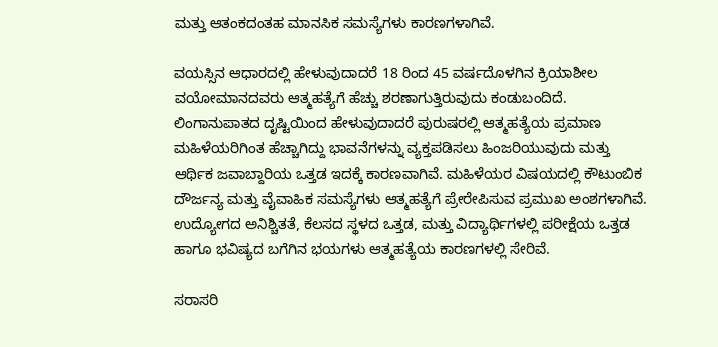ಮತ್ತು ಆತಂಕದಂತಹ ಮಾನಸಿಕ ಸಮಸ್ಯೆಗಳು ಕಾರಣಗಳಾಗಿವೆ.

ವಯಸ್ಸಿನ ಆಧಾರದಲ್ಲಿ ಹೇಳುವುದಾದರೆ 18 ರಿಂದ 45 ವರ್ಷದೊಳಗಿನ ಕ್ರಿಯಾಶೀಲ ವಯೋಮಾನದವರು ಆತ್ಮಹತ್ಯೆಗೆ ಹೆಚ್ಚು ಶರಣಾಗುತ್ತಿರುವುದು ಕಂಡುಬಂದಿದೆ. ಲಿಂಗಾನುಪಾತದ ದೃಷ್ಟಿಯಿಂದ ಹೇಳುವುದಾದರೆ ಪುರುಷರಲ್ಲಿ ಆತ್ಮಹತ್ಯೆಯ ಪ್ರಮಾಣ ಮಹಿಳೆಯರಿಗಿಂತ ಹೆಚ್ಚಾಗಿದ್ದು ಭಾವನೆಗಳನ್ನು ವ್ಯಕ್ತಪಡಿಸಲು ಹಿಂಜರಿಯುವುದು ಮತ್ತು ಆರ್ಥಿಕ ಜವಾಬ್ದಾರಿಯ ಒತ್ತಡ ಇದಕ್ಕೆ ಕಾರಣವಾಗಿವೆ. ಮಹಿಳೆಯರ ವಿಷಯದಲ್ಲಿ ಕೌಟುಂಬಿಕ ದೌರ್ಜನ್ಯ ಮತ್ತು ವೈವಾಹಿಕ ಸಮಸ್ಯೆಗಳು ಆತ್ಮಹತ್ಯೆಗೆ ಪ್ರೇರೇಪಿಸುವ ಪ್ರಮುಖ ಅಂಶಗಳಾಗಿವೆ. ಉದ್ಯೋಗದ ಅನಿಶ್ಚಿತತೆ, ಕೆಲಸದ ಸ್ಥಳದ ಒತ್ತಡ, ಮತ್ತು ವಿದ್ಯಾರ್ಥಿಗಳಲ್ಲಿ ಪರೀಕ್ಷೆಯ ಒತ್ತಡ ಹಾಗೂ ಭವಿಷ್ಯದ ಬಗೆಗಿನ ಭಯಗಳು ಆತ್ಮಹತ್ಯೆಯ ಕಾರಣಗಳಲ್ಲಿ ಸೇರಿವೆ.

ಸರಾಸರಿ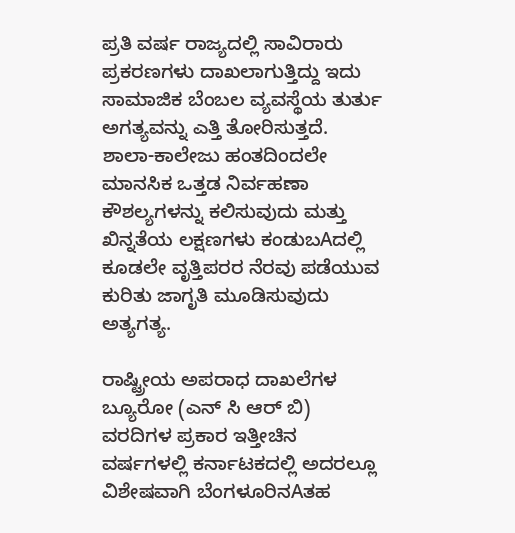ಪ್ರತಿ ವರ್ಷ ರಾಜ್ಯದಲ್ಲಿ ಸಾವಿರಾರು ಪ್ರಕರಣಗಳು ದಾಖಲಾಗುತ್ತಿದ್ದು ಇದು ಸಾಮಾಜಿಕ ಬೆಂಬಲ ವ್ಯವಸ್ಥೆಯ ತುರ್ತು ಅಗತ್ಯವನ್ನು ಎತ್ತಿ ತೋರಿಸುತ್ತದೆ. ಶಾಲಾ-ಕಾಲೇಜು ಹಂತದಿಂದಲೇ ಮಾನಸಿಕ ಒತ್ತಡ ನಿರ್ವಹಣಾ ಕೌಶಲ್ಯಗಳನ್ನು ಕಲಿಸುವುದು ಮತ್ತು ಖಿನ್ನತೆಯ ಲಕ್ಷಣಗಳು ಕಂಡುಬAದಲ್ಲಿ ಕೂಡಲೇ ವೃತ್ತಿಪರರ ನೆರವು ಪಡೆಯುವ ಕುರಿತು ಜಾಗೃತಿ ಮೂಡಿಸುವುದು ಅತ್ಯಗತ್ಯ.

ರಾಷ್ಟ್ರೀಯ ಅಪರಾಧ ದಾಖಲೆಗಳ ಬ್ಯೂರೋ (ಎನ್ ಸಿ ಆರ್ ಬಿ) ವರದಿಗಳ ಪ್ರಕಾರ ಇತ್ತೀಚಿನ ವರ್ಷಗಳಲ್ಲಿ ಕರ್ನಾಟಕದಲ್ಲಿ ಅದರಲ್ಲೂ ವಿಶೇಷವಾಗಿ ಬೆಂಗಳೂರಿನAತಹ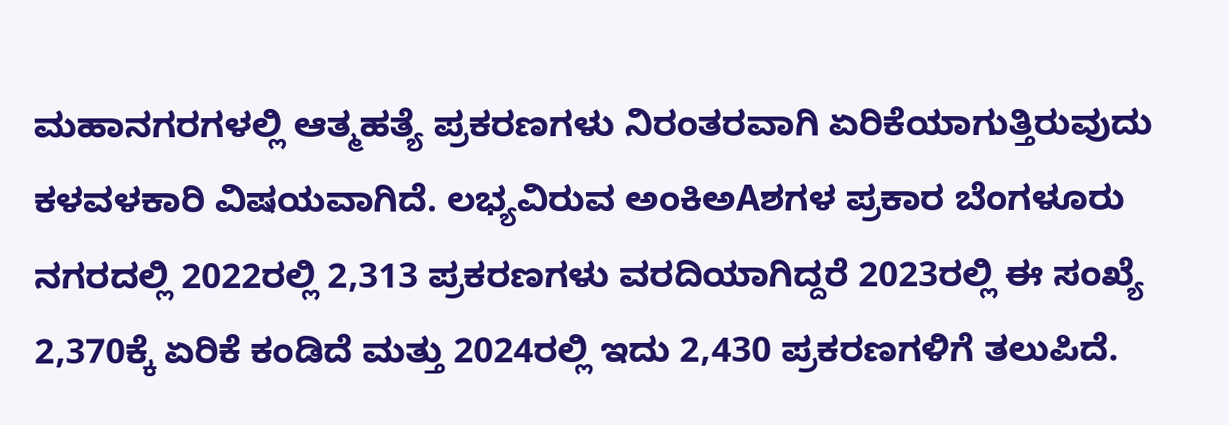ಮಹಾನಗರಗಳಲ್ಲಿ ಆತ್ಮಹತ್ಯೆ ಪ್ರಕರಣಗಳು ನಿರಂತರವಾಗಿ ಏರಿಕೆಯಾಗುತ್ತಿರುವುದು ಕಳವಳಕಾರಿ ವಿಷಯವಾಗಿದೆ. ಲಭ್ಯವಿರುವ ಅಂಕಿಅAಶಗಳ ಪ್ರಕಾರ ಬೆಂಗಳೂರು ನಗರದಲ್ಲಿ 2022ರಲ್ಲಿ 2,313 ಪ್ರಕರಣಗಳು ವರದಿಯಾಗಿದ್ದರೆ 2023ರಲ್ಲಿ ಈ ಸಂಖ್ಯೆ 2,370ಕ್ಕೆ ಏರಿಕೆ ಕಂಡಿದೆ ಮತ್ತು 2024ರಲ್ಲಿ ಇದು 2,430 ಪ್ರಕರಣಗಳಿಗೆ ತಲುಪಿದೆ.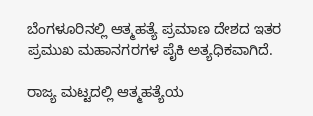ಬೆಂಗಳೂರಿನಲ್ಲಿ ಆತ್ಮಹತ್ಯೆ ಪ್ರಮಾಣ ದೇಶದ ಇತರ ಪ್ರಮುಖ ಮಹಾನಗರಗಳ ಪೈಕಿ ಅತ್ಯಧಿಕವಾಗಿದೆ.

ರಾಜ್ಯ ಮಟ್ಟದಲ್ಲಿ ಆತ್ಮಹತ್ಯೆಯ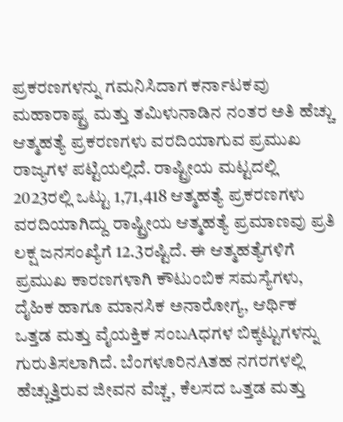ಪ್ರಕರಣಗಳನ್ನು ಗಮನಿಸಿದಾಗ ಕರ್ನಾಟಕವು ಮಹಾರಾಷ್ಟ್ರ ಮತ್ತು ತಮಿಳುನಾಡಿನ ನಂತರ ಅತಿ ಹೆಚ್ಚು ಆತ್ಮಹತ್ಯೆ ಪ್ರಕರಣಗಳು ವರದಿಯಾಗುವ ಪ್ರಮುಖ ರಾಜ್ಯಗಳ ಪಟ್ಟಿಯಲ್ಲಿದೆ. ರಾಷ್ಟ್ರೀಯ ಮಟ್ಟದಲ್ಲಿ 2023ರಲ್ಲಿ ಒಟ್ಟು 1,71,418 ಆತ್ಮಹತ್ಯೆ ಪ್ರಕರಣಗಳು ವರದಿಯಾಗಿದ್ದು ರಾಷ್ಟ್ರೀಯ ಆತ್ಮಹತ್ಯೆ ಪ್ರಮಾಣವು ಪ್ರತಿ ಲಕ್ಷ ಜನಸಂಖ್ಯೆಗೆ 12.3ರಷ್ಟಿದೆ. ಈ ಆತ್ಮಹತ್ಯೆಗಳಿಗೆ ಪ್ರಮುಖ ಕಾರಣಗಳಾಗಿ ಕೌಟುಂಬಿಕ ಸಮಸ್ಯೆಗಳು, ದೈಹಿಕ ಹಾಗೂ ಮಾನಸಿಕ ಅನಾರೋಗ್ಯ, ಆರ್ಥಿಕ ಒತ್ತಡ ಮತ್ತು ವೈಯಕ್ತಿಕ ಸಂಬAಧಗಳ ಬಿಕ್ಕಟ್ಟುಗಳನ್ನು ಗುರುತಿಸಲಾಗಿದೆ. ಬೆಂಗಳೂರಿನAತಹ ನಗರಗಳಲ್ಲಿ ಹೆಚ್ಚುತ್ತಿರುವ ಜೀವನ ವೆಚ್ಚ, ಕೆಲಸದ ಒತ್ತಡ ಮತ್ತು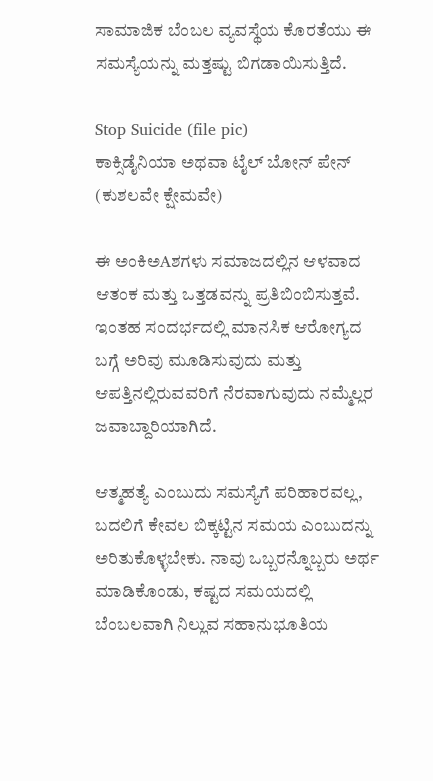ಸಾಮಾಜಿಕ ಬೆಂಬಲ ವ್ಯವಸ್ಥೆಯ ಕೊರತೆಯು ಈ ಸಮಸ್ಯೆಯನ್ನು ಮತ್ತಷ್ಟು ಬಿಗಡಾಯಿಸುತ್ತಿದೆ.

Stop Suicide (file pic)
ಕಾಕ್ಸಿಡೈನಿಯಾ ಅಥವಾ ಟೈಲ್ ಬೋನ್ ಪೇನ್ (ಕುಶಲವೇ ಕ್ಷೇಮವೇ)

ಈ ಅಂಕಿಅAಶಗಳು ಸಮಾಜದಲ್ಲಿನ ಆಳವಾದ ಆತಂಕ ಮತ್ತು ಒತ್ತಡವನ್ನು ಪ್ರತಿಬಿಂಬಿಸುತ್ತವೆ. ಇಂತಹ ಸಂದರ್ಭದಲ್ಲಿ ಮಾನಸಿಕ ಆರೋಗ್ಯದ ಬಗ್ಗೆ ಅರಿವು ಮೂಡಿಸುವುದು ಮತ್ತು ಆಪತ್ತಿನಲ್ಲಿರುವವರಿಗೆ ನೆರವಾಗುವುದು ನಮ್ಮೆಲ್ಲರ ಜವಾಬ್ದಾರಿಯಾಗಿದೆ.

ಆತ್ಮಹತ್ಯೆ ಎಂಬುದು ಸಮಸ್ಯೆಗೆ ಪರಿಹಾರವಲ್ಲ, ಬದಲಿಗೆ ಕೇವಲ ಬಿಕ್ಕಟ್ಟಿನ ಸಮಯ ಎಂಬುದನ್ನು ಅರಿತುಕೊಳ್ಳಬೇಕು. ನಾವು ಒಬ್ಬರನ್ನೊಬ್ಬರು ಅರ್ಥ ಮಾಡಿಕೊಂಡು, ಕಷ್ಟದ ಸಮಯದಲ್ಲಿ ಬೆಂಬಲವಾಗಿ ನಿಲ್ಲುವ ಸಹಾನುಭೂತಿಯ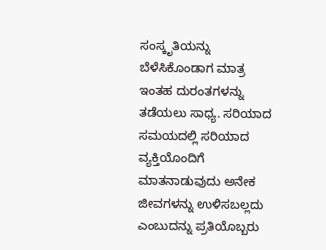ಸಂಸ್ಕೃತಿಯನ್ನು ಬೆಳೆಸಿಕೊಂಡಾಗ ಮಾತ್ರ ಇಂತಹ ದುರಂತಗಳನ್ನು ತಡೆಯಲು ಸಾಧ್ಯ. ಸರಿಯಾದ ಸಮಯದಲ್ಲಿ ಸರಿಯಾದ ವ್ಯಕ್ತಿಯೊಂದಿಗೆ ಮಾತನಾಡುವುದು ಅನೇಕ ಜೀವಗಳನ್ನು ಉಳಿಸಬಲ್ಲದು ಎಂಬುದನ್ನು ಪ್ರತಿಯೊಬ್ಬರು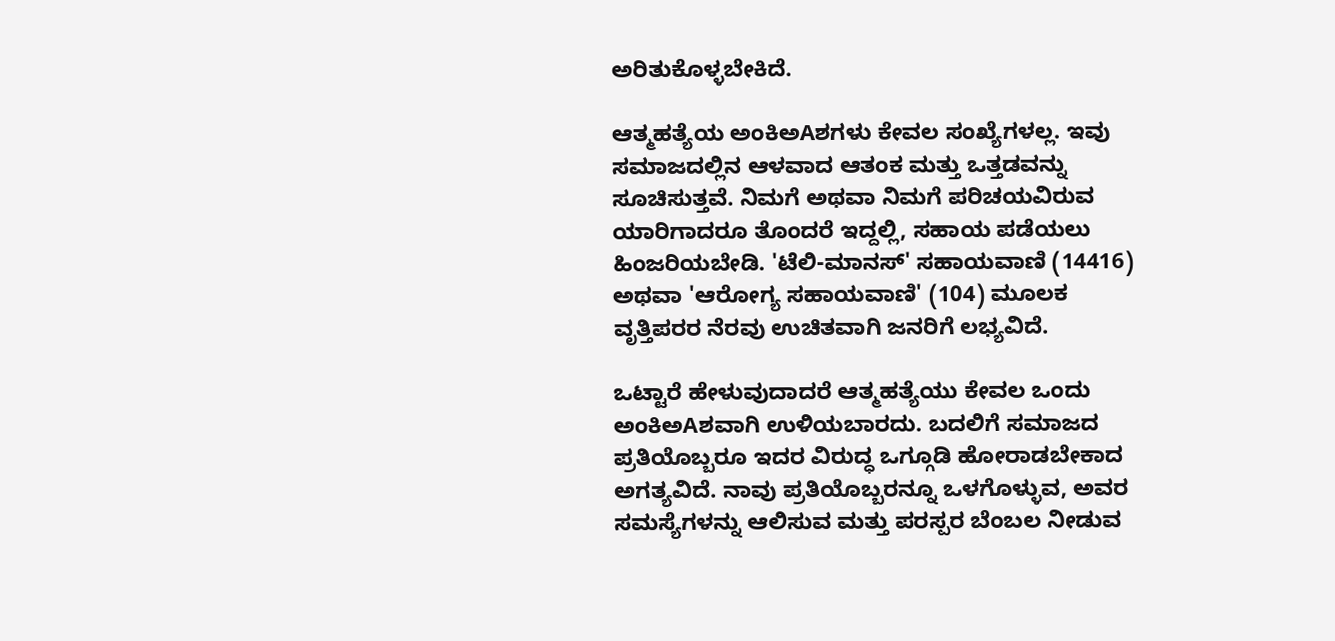ಅರಿತುಕೊಳ್ಳಬೇಕಿದೆ.

ಆತ್ಮಹತ್ಯೆಯ ಅಂಕಿಅAಶಗಳು ಕೇವಲ ಸಂಖ್ಯೆಗಳಲ್ಲ. ಇವು ಸಮಾಜದಲ್ಲಿನ ಆಳವಾದ ಆತಂಕ ಮತ್ತು ಒತ್ತಡವನ್ನು ಸೂಚಿಸುತ್ತವೆ. ನಿಮಗೆ ಅಥವಾ ನಿಮಗೆ ಪರಿಚಯವಿರುವ ಯಾರಿಗಾದರೂ ತೊಂದರೆ ಇದ್ದಲ್ಲಿ, ಸಹಾಯ ಪಡೆಯಲು ಹಿಂಜರಿಯಬೇಡಿ. 'ಟೆಲಿ-ಮಾನಸ್' ಸಹಾಯವಾಣಿ (14416) ಅಥವಾ 'ಆರೋಗ್ಯ ಸಹಾಯವಾಣಿ' (104) ಮೂಲಕ ವೃತ್ತಿಪರರ ನೆರವು ಉಚಿತವಾಗಿ ಜನರಿಗೆ ಲಭ್ಯವಿದೆ.

ಒಟ್ಟಾರೆ ಹೇಳುವುದಾದರೆ ಆತ್ಮಹತ್ಯೆಯು ಕೇವಲ ಒಂದು ಅಂಕಿಅAಶವಾಗಿ ಉಳಿಯಬಾರದು. ಬದಲಿಗೆ ಸಮಾಜದ ಪ್ರತಿಯೊಬ್ಬರೂ ಇದರ ವಿರುದ್ಧ ಒಗ್ಗೂಡಿ ಹೋರಾಡಬೇಕಾದ ಅಗತ್ಯವಿದೆ. ನಾವು ಪ್ರತಿಯೊಬ್ಬರನ್ನೂ ಒಳಗೊಳ್ಳುವ, ಅವರ ಸಮಸ್ಯೆಗಳನ್ನು ಆಲಿಸುವ ಮತ್ತು ಪರಸ್ಪರ ಬೆಂಬಲ ನೀಡುವ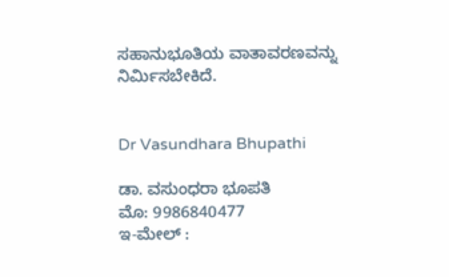ಸಹಾನುಭೂತಿಯ ವಾತಾವರಣವನ್ನು ನಿರ್ಮಿಸಬೇಕಿದೆ.


Dr Vasundhara Bhupathi

ಡಾ. ವಸುಂಧರಾ ಭೂಪತಿ
ಮೊ: 9986840477
ಇ-ಮೇಲ್ :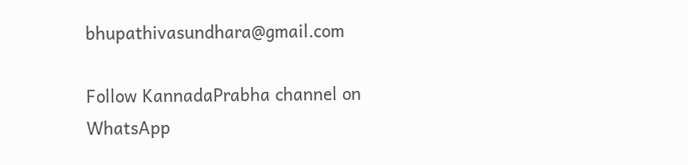bhupathivasundhara@gmail.com

Follow KannadaPrabha channel on WhatsApp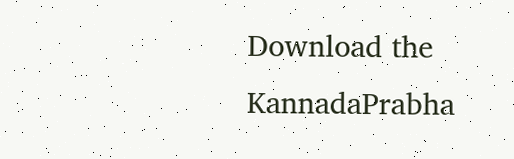Download the KannadaPrabha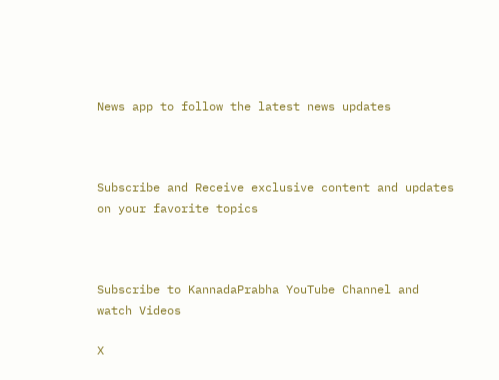News app to follow the latest news updates



Subscribe and Receive exclusive content and updates on your favorite topics



Subscribe to KannadaPrabha YouTube Channel and watch Videos

X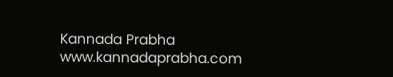Kannada Prabha
www.kannadaprabha.com